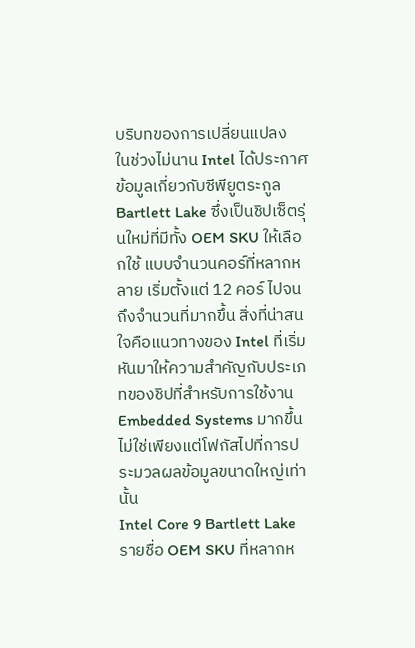บริบทของการเปลี่ยนแปลง
ในช่วงไม่นาน Intel ได้ประกาศข้อมูลเกี่ยวกับซีพียูตระกูล Bartlett Lake ซึ่งเป็นชิปเซ็ตรุ่นใหม่ที่มีทั้ง OEM SKU ให้เลือกใช้ แบบจำนวนคอร์ที่หลากหลาย เริ่มตั้งแต่ 12 คอร์ ไปจนถึงจำนวนที่มากขึ้น สิ่งที่น่าสนใจคือแนวทางของ Intel ที่เริ่มหันมาให้ความสำคัญกับประเภทของชิปที่สำหรับการใช้งาน Embedded Systems มากขึ้น ไม่ใช่เพียงแต่โฟกัสไปที่การประมวลผลข้อมูลขนาดใหญ่เท่านั้น
Intel Core 9 Bartlett Lake
รายชื่อ OEM SKU ที่หลากห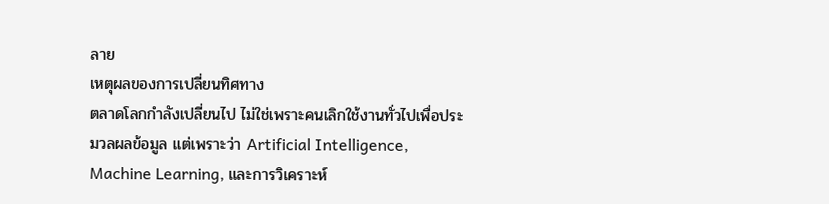ลาย
เหตุผลของการเปลี่ยนทิศทาง
ตลาดโลกกำลังเปลี่ยนไป ไม่ใช่เพราะคนเลิกใช้งานทั่วไปเพื่อประมวลผลข้อมูล แต่เพราะว่า Artificial Intelligence, Machine Learning, และการวิเคราะห์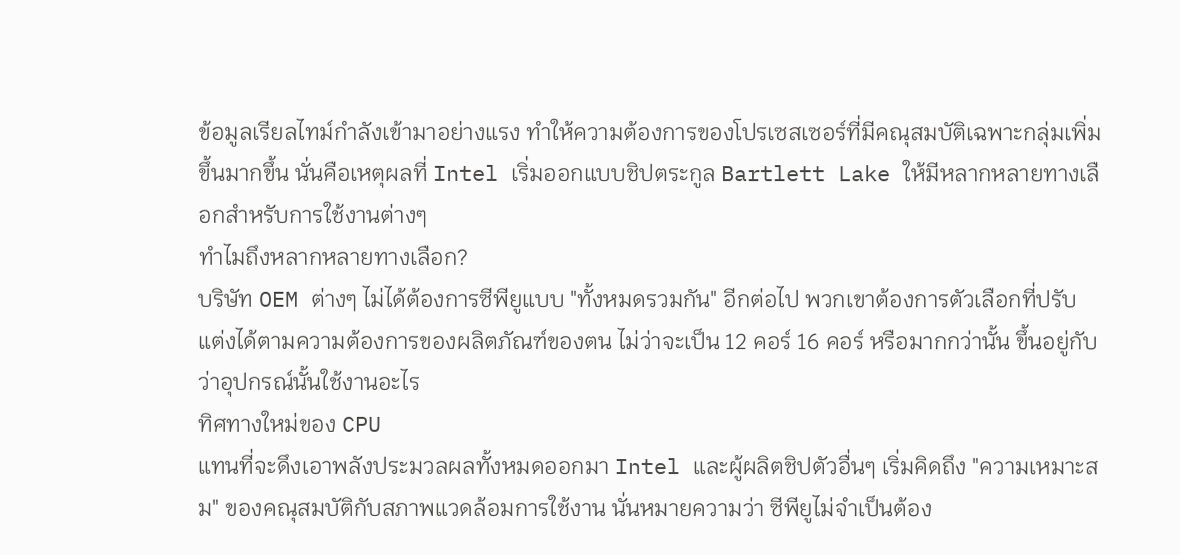ข้อมูลเรียลไทม์กำลังเข้ามาอย่างแรง ทำให้ความต้องการของโปรเซสเซอร์ที่มีคณุสมบัติเฉพาะกลุ่มเพิ่มขึ้นมากขึ้น นั่นคือเหตุผลที่ Intel เริ่มออกแบบชิปตระกูล Bartlett Lake ให้มีหลากหลายทางเลือกสำหรับการใช้งานต่างๆ
ทำไมถึงหลากหลายทางเลือก?
บริษัท OEM ต่างๆ ไม่ได้ต้องการซีพียูแบบ "ทั้งหมดรวมกัน" อีกต่อไป พวกเขาต้องการตัวเลือกที่ปรับแต่งได้ตามความต้องการของผลิตภัณฑ์ของตน ไม่ว่าจะเป็น 12 คอร์ 16 คอร์ หรือมากกว่านั้น ขึ้นอยู่กับว่าอุปกรณ์นั้นใช้งานอะไร
ทิศทางใหม่ของ CPU
แทนที่จะดึงเอาพลังประมวลผลทั้งหมดออกมา Intel และผู้ผลิตชิปตัวอื่นๆ เริ่มคิดถึง "ความเหมาะสม" ของคณุสมบัติกับสภาพแวดล้อมการใช้งาน นั่นหมายความว่า ซีพียูไม่จำเป็นต้อง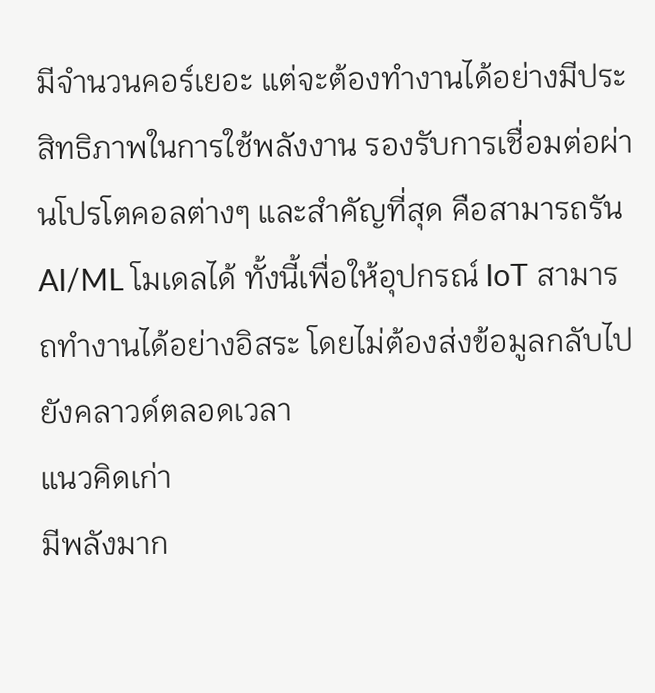มีจำนวนคอร์เยอะ แต่จะต้องทำงานได้อย่างมีประสิทธิภาพในการใช้พลังงาน รองรับการเชื่อมต่อผ่านโปรโตคอลต่างๆ และสำคัญที่สุด คือสามารถรัน AI/ML โมเดลได้ ทั้งนี้เพื่อให้อุปกรณ์ IoT สามารถทำงานได้อย่างอิสระ โดยไม่ต้องส่งข้อมูลกลับไปยังคลาวด์ตลอดเวลา
แนวคิดเก่า
มีพลังมาก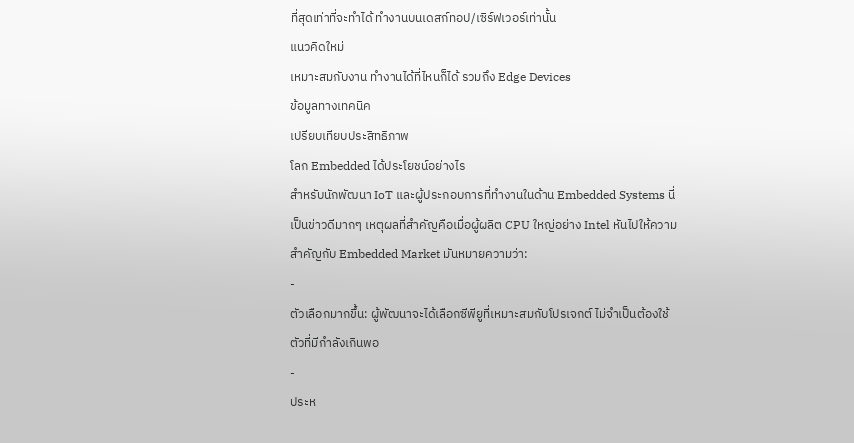ที่สุดเท่าที่จะทำได้ ทำงานบนเดสก์ทอป/เซิร์ฟเวอร์เท่านั้น
แนวคิดใหม่
เหมาะสมกับงาน ทำงานได้ที่ไหนก็ได้ รวมถึง Edge Devices
ข้อมูลทางเทคนิค
เปรียบเทียบประสิทธิภาพ
โลก Embedded ได้ประโยชน์อย่างไร
สำหรับนักพัฒนา IoT และผู้ประกอบการที่ทำงานในด้าน Embedded Systems นี่เป็นข่าวดีมากๆ เหตุผลที่สำคัญคือเมื่อผู้ผลิต CPU ใหญ่อย่าง Intel หันไปให้ความสำคัญกับ Embedded Market มันหมายความว่า:
-
ตัวเลือกมากขึ้น: ผู้พัฒนาจะได้เลือกซีพียูที่เหมาะสมกับโปรเจกต์ ไม่จำเป็นต้องใช้ตัวที่มีกำลังเกินพอ
-
ประห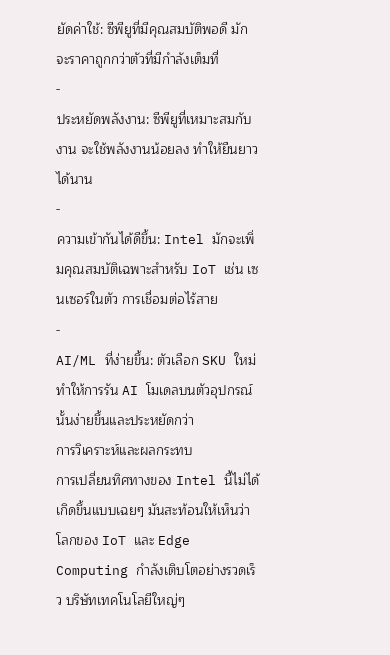ยัดค่าใช้: ซีพียูที่มีคุณสมบัติพอดี มักจะราคาถูกกว่าตัวที่มีกำลังเต็มที่
-
ประหยัดพลังงาน: ซีพียูที่เหมาะสมกับงาน จะใช้พลังงานน้อยลง ทำให้ยืนยาวได้นาน
-
ความเข้ากันได้ดีขึ้น: Intel มักจะเพิ่มคุณสมบัติเฉพาะสำหรับ IoT เช่น เซนเซอร์ในตัว การเชื่อมต่อไร้สาย
-
AI/ML ที่ง่ายขึ้น: ตัวเลือก SKU ใหม่ ทำให้การรัน AI โมเดลบนตัวอุปกรณ์นั้นง่ายขึ้นและประหยัดกว่า
การวิเคราะห์และผลกระทบ
การเปลี่ยนทิศทางของ Intel นี้ไม่ได้เกิดขึ้นแบบเฉยๆ มันสะท้อนให้เห็นว่าโลกของ IoT และ Edge Computing กำลังเติบโตอย่างรวดเร็ว บริษัทเทคโนโลยีใหญ่ๆ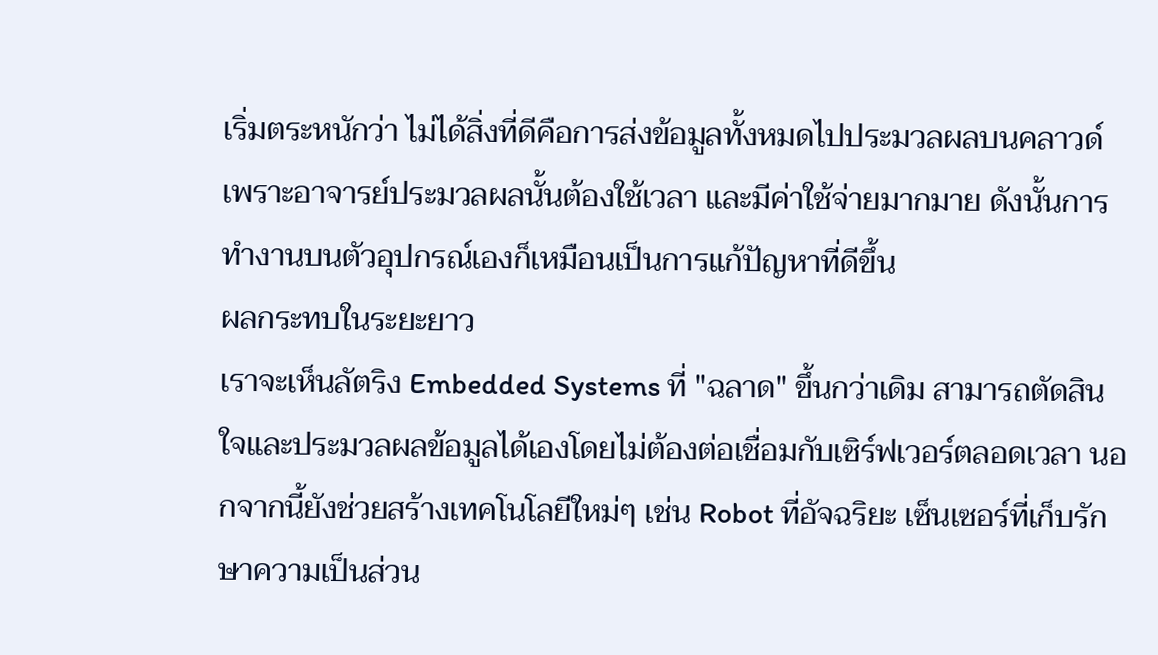เริ่มตระหนักว่า ไม่ได้สิ่งที่ดีคือการส่งข้อมูลทั้งหมดไปประมวลผลบนคลาวด์ เพราะอาจารย์ประมวลผลนั้นต้องใช้เวลา และมีค่าใช้จ่ายมากมาย ดังนั้นการทำงานบนตัวอุปกรณ์เองก็เหมือนเป็นการแก้ปัญหาที่ดีขึ้น
ผลกระทบในระยะยาว
เราจะเห็นลัตริง Embedded Systems ที่ "ฉลาด" ขึ้นกว่าเดิม สามารถตัดสินใจและประมวลผลข้อมูลได้เองโดยไม่ต้องต่อเชื่อมกับเซิร์ฟเวอร์ตลอดเวลา นอกจากนี้ยังช่วยสร้างเทคโนโลยีใหม่ๆ เช่น Robot ที่อัจฉริยะ เซ็นเซอร์ที่เก็บรักษาความเป็นส่วน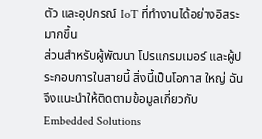ตัว และอุปกรณ์ IoT ที่ทำงานได้อย่างอิสระมากขึ้น
ส่วนสำหรับผู้พัฒนา โปรแกรมเมอร์ และผู้ประกอบการในสายนี้ สิ่งนี้เป็นโอกาส ใหญ่ ฉันจึงแนะนำให้ติดตามข้อมูลเกี่ยวกับ Embedded Solutions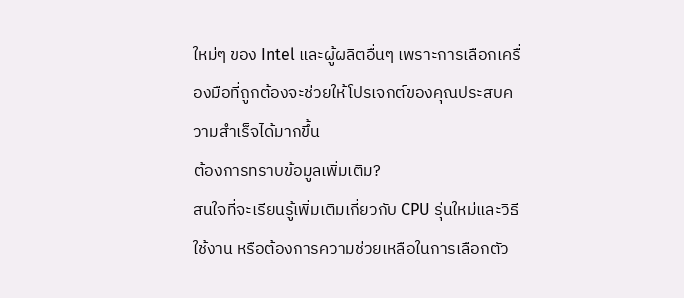ใหม่ๆ ของ Intel และผู้ผลิตอื่นๆ เพราะการเลือกเครื่องมือที่ถูกต้องจะช่วยให้โปรเจกต์ของคุณประสบความสำเร็จได้มากขึ้น
ต้องการทราบข้อมูลเพิ่มเติม?
สนใจที่จะเรียนรู้เพิ่มเติมเกี่ยวกับ CPU รุ่นใหม่และวิธีใช้งาน หรือต้องการความช่วยเหลือในการเลือกตัว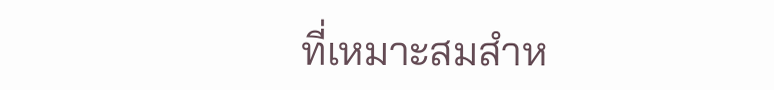ที่เหมาะสมสำห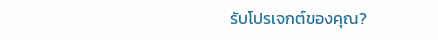รับโปรเจกต์ของคุณ?